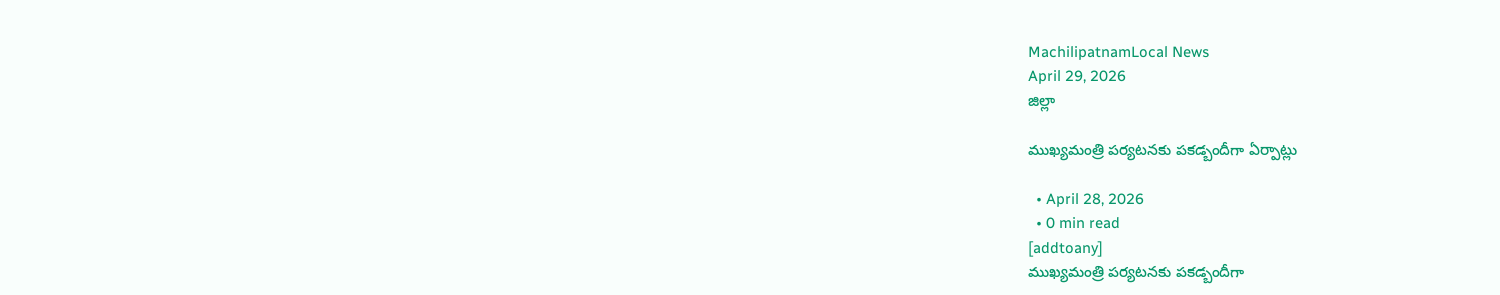MachilipatnamLocal News
April 29, 2026
జిల్లా

ముఖ్యమంత్రి పర్యటనకు పకడ్బందీగా ఏర్పాట్లు

  • April 28, 2026
  • 0 min read
[addtoany]
ముఖ్యమంత్రి పర్యటనకు పకడ్బందీగా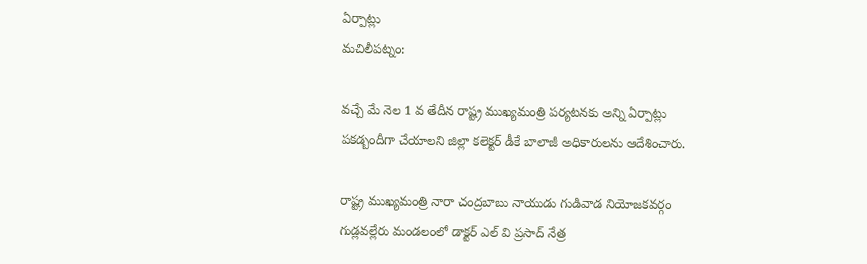ఏర్పాట్లు
మచిలీపట్నం:

వచ్చే మే నెల 1 వ తేదీన రాష్ట్ర ముఖ్యమంత్రి పర్యటనకు అన్ని ఏర్పాట్లు పకడ్బందీగా చేయాలని జిల్లా కలెక్టర్ డీకే బాలాజీ అధికారులను ఆదేశించారు.

రాష్ట్ర ముఖ్యమంత్రి నారా చంద్రబాబు నాయుడు గుడివాడ నియోజకవర్గం గుడ్లవల్లేరు మండలంలో డాక్టర్ ఎల్ వి ప్రసాద్ నేత్ర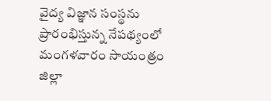వైద్య విజ్ఞాన సంస్థను ప్రారంభిస్తున్న నేపథ్యంలో మంగళవారం సాయంత్రం జిల్లా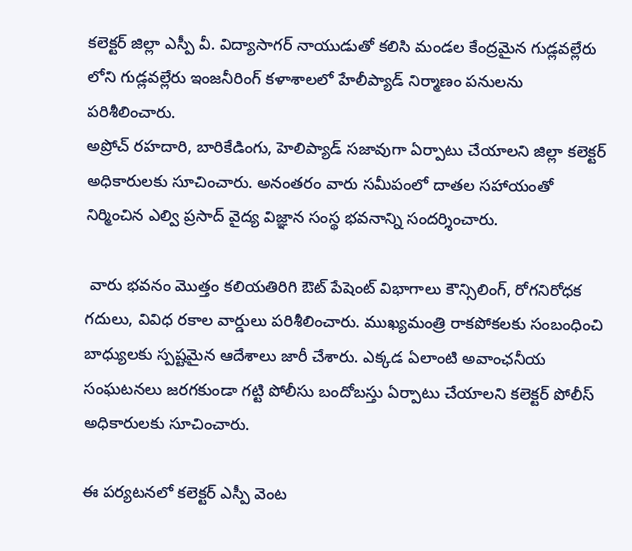కలెక్టర్ జిల్లా ఎస్పీ వీ. విద్యాసాగర్ నాయుడుతో కలిసి మండల కేంద్రమైన గుడ్లవల్లేరు లోని గుడ్లవల్లేరు ఇంజనీరింగ్ కళాశాలలో హేలీప్యాడ్ నిర్మాణం పనులను పరిశీలించారు.
అప్రోచ్ రహదారి, బారికేడింగు, హెలిప్యాడ్ సజావుగా ఏర్పాటు చేయాలని జిల్లా కలెక్టర్ అధికారులకు సూచించారు. అనంతరం వారు సమీపంలో దాతల సహాయంతో నిర్మించిన ఎల్వి ప్రసాద్ వైద్య విజ్ఞాన సంస్థ భవనాన్ని సందర్శించారు.

 వారు భవనం మొత్తం కలియతిరిగి ఔట్ పేషెంట్ విభాగాలు కౌన్సిలింగ్, రోగనిరోధక గదులు, వివిధ రకాల వార్డులు పరిశీలించారు. ముఖ్యమంత్రి రాకపోకలకు సంబంధించి బాధ్యులకు స్పష్టమైన ఆదేశాలు జారీ చేశారు. ఎక్కడ ఏలాంటి అవాంఛనీయ సంఘటనలు జరగకుండా గట్టి పోలీసు బందోబస్తు ఏర్పాటు చేయాలని కలెక్టర్ పోలీస్ అధికారులకు సూచించారు.

ఈ పర్యటనలో కలెక్టర్ ఎస్పీ వెంట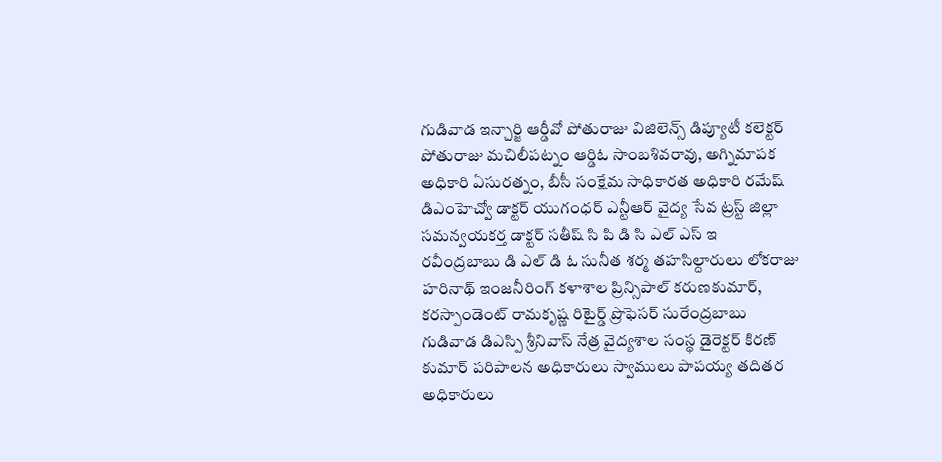గుడివాడ ఇన్చార్జి ఆర్డీవో పోతురాజు విజిలెన్స్ డిప్యూటీ కలెక్టర్ పోతురాజు మచిలీపట్నం ఆర్డిఓ సాంబశివరావు, అగ్నిమాపక అధికారి ఏసురత్నం, బీసీ సంక్షేమ సాధికారత అధికారి రమేష్ డిఎంహెచ్వో డాక్టర్ యుగంధర్ ఎన్టీఆర్ వైద్య సేవ ట్రస్ట్ జిల్లా సమన్వయకర్త డాక్టర్ సతీష్ సి పి డి సి ఎల్ ఎస్ ఇ రవీంద్రబాబు డి ఎల్ డి ఓ సునీత శర్మ తహసిల్దారులు లోకరాజు హరినాథ్ ఇంజనీరింగ్ కళాశాల ప్రిన్సిపాల్ కరుణకుమార్, కరస్పాండెంట్ రామకృష్ణ రిటైర్డ్ ప్రొఫెసర్ సురేంద్రబాబు గుడివాడ డిఎస్పి శ్రీనివాస్ నేత్ర వైద్యశాల సంస్థ డైరెక్టర్ కిరణ్ కుమార్ పరిపాలన అధికారులు స్వాములు పాపయ్య తదితర అధికారులు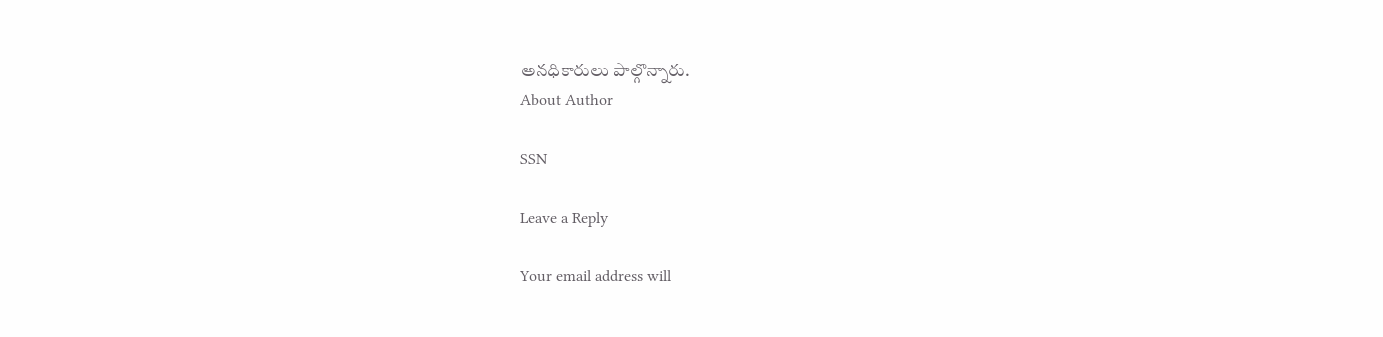అనధికారులు పాల్గొన్నారు.
About Author

SSN

Leave a Reply

Your email address will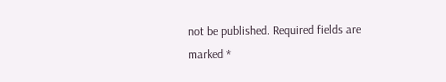not be published. Required fields are marked *